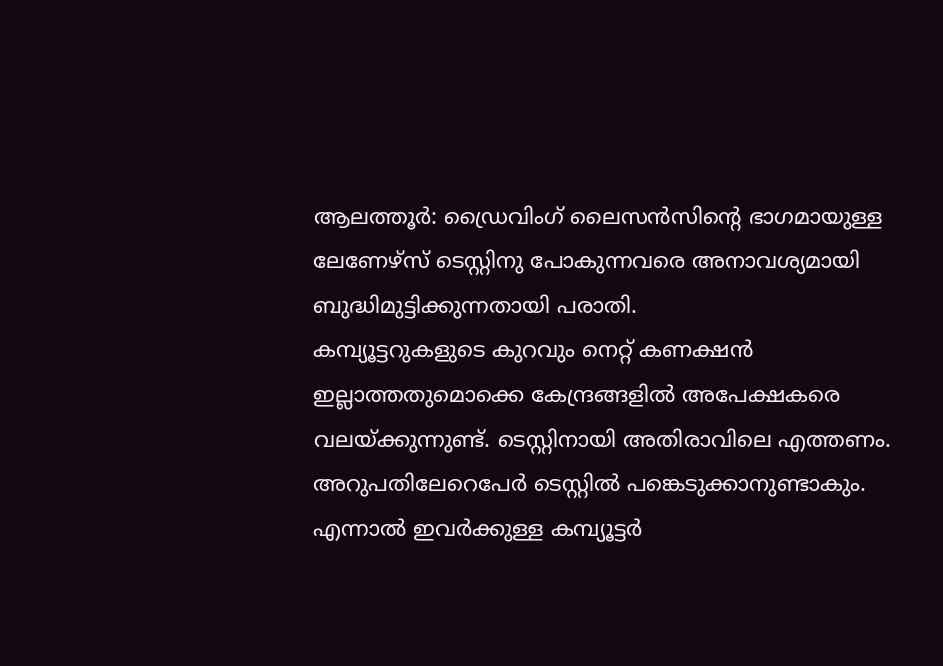ആലത്തൂർ: ഡ്രൈവിംഗ് ലൈസൻസിന്റെ ഭാഗമായുള്ള ലേണേഴ്സ് ടെസ്റ്റിനു പോകുന്നവരെ അനാവശ്യമായി ബുദ്ധിമുട്ടിക്കുന്നതായി പരാതി.
കമ്പ്യൂട്ടറുകളുടെ കുറവും നെറ്റ് കണക്ഷൻ ഇല്ലാത്തതുമൊക്കെ കേന്ദ്രങ്ങളിൽ അപേക്ഷകരെ വലയ്ക്കുന്നുണ്ട്. ടെസ്റ്റിനായി അതിരാവിലെ എത്തണം. അറുപതിലേറെപേർ ടെസ്റ്റിൽ പങ്കെടുക്കാനുണ്ടാകും. എന്നാൽ ഇവർക്കുള്ള കമ്പ്യൂട്ടർ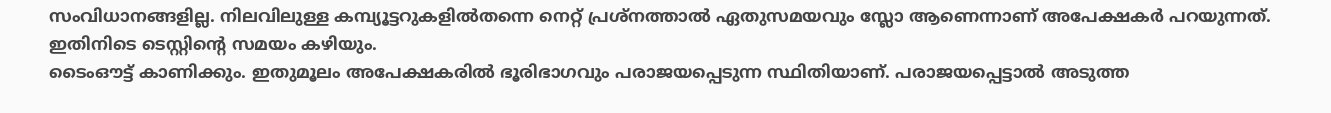സംവിധാനങ്ങളില്ല. നിലവിലുള്ള കമ്പ്യൂട്ടറുകളിൽതന്നെ നെറ്റ് പ്രശ്നത്താൽ ഏതുസമയവും സ്ലോ ആണെന്നാണ് അപേക്ഷകർ പറയുന്നത്. ഇതിനിടെ ടെസ്റ്റിന്റെ സമയം കഴിയും.
ടൈംഔട്ട് കാണിക്കും. ഇതുമൂലം അപേക്ഷകരിൽ ഭൂരിഭാഗവും പരാജയപ്പെടുന്ന സ്ഥിതിയാണ്. പരാജയപ്പെട്ടാൽ അടുത്ത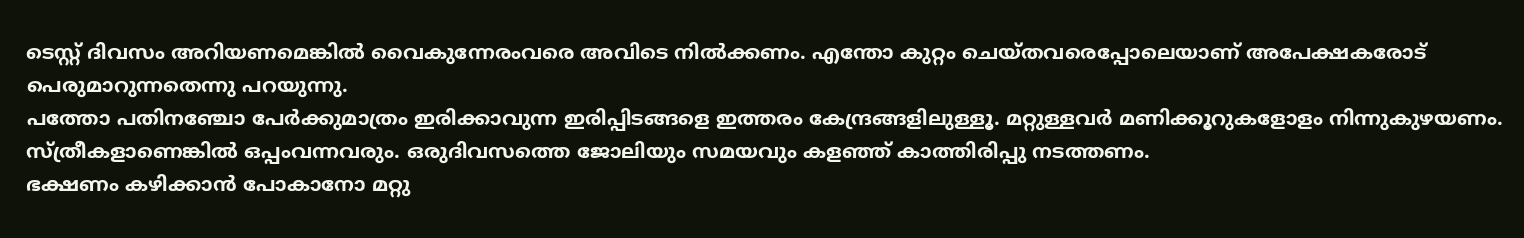ടെസ്റ്റ് ദിവസം അറിയണമെങ്കിൽ വൈകുന്നേരംവരെ അവിടെ നിൽക്കണം. എന്തോ കുറ്റം ചെയ്തവരെപ്പോലെയാണ് അപേക്ഷകരോട് പെരുമാറുന്നതെന്നു പറയുന്നു.
പത്തോ പതിനഞ്ചോ പേർക്കുമാത്രം ഇരിക്കാവുന്ന ഇരിപ്പിടങ്ങളെ ഇത്തരം കേന്ദ്രങ്ങളിലുള്ളൂ. മറ്റുള്ളവർ മണിക്കൂറുകളോളം നിന്നുകുഴയണം. സ്ത്രീകളാണെങ്കിൽ ഒപ്പംവന്നവരും. ഒരുദിവസത്തെ ജോലിയും സമയവും കളഞ്ഞ് കാത്തിരിപ്പു നടത്തണം.
ഭക്ഷണം കഴിക്കാൻ പോകാനോ മറ്റു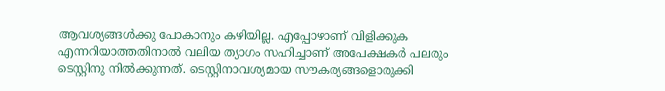ആവശ്യങ്ങൾക്കു പോകാനും കഴിയില്ല. എപ്പോഴാണ് വിളിക്കുക എന്നറിയാത്തതിനാൽ വലിയ ത്യാഗം സഹിച്ചാണ് അപേക്ഷകർ പലരും ടെസ്റ്റിനു നിൽക്കുന്നത്. ടെസ്റ്റിനാവശ്യമായ സൗകര്യങ്ങളൊരുക്കി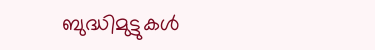ബുദ്ധിമുട്ടുകൾ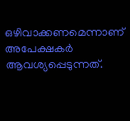ഒഴിവാക്കണമെന്നാണ് അപേക്ഷകർ ആവശ്യപ്പെടുന്നത്.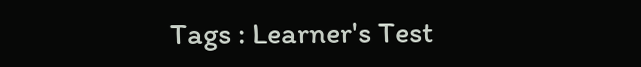Tags : Learner's Test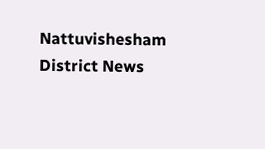Nattuvishesham District News